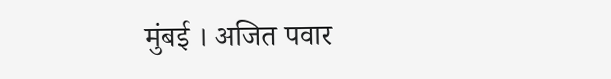मुंबई । अजित पवार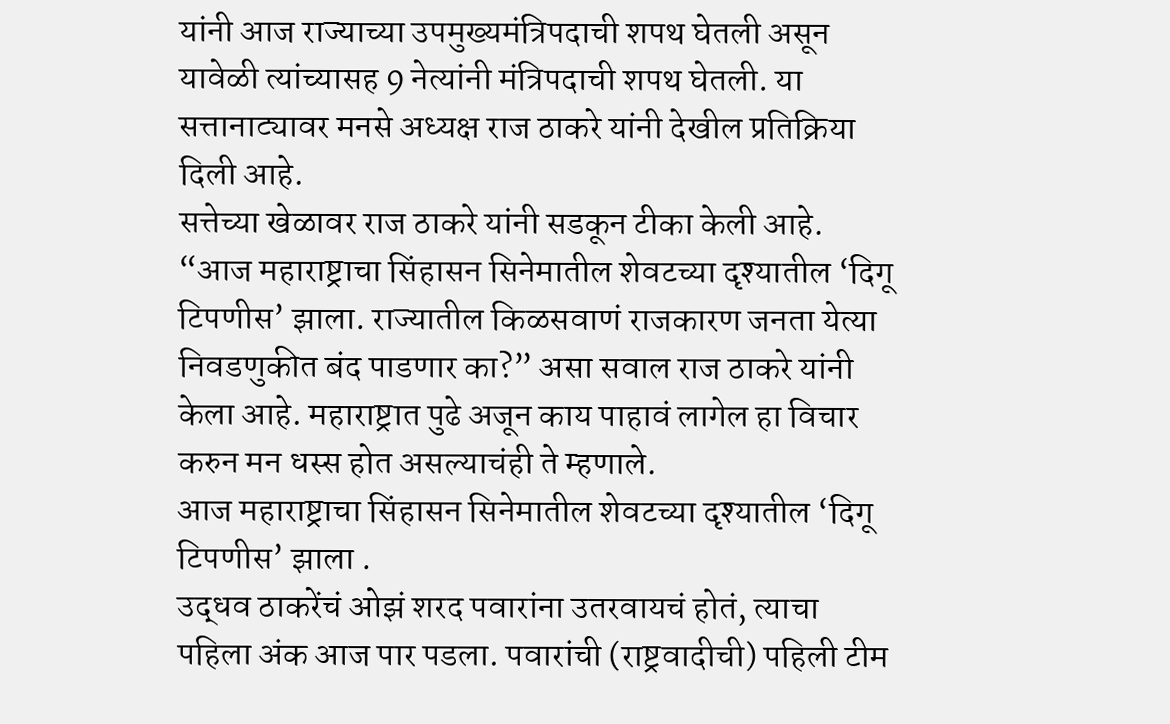यांनी आज राज्याच्या उपमुख्यमंत्रिपदाची शपथ घेतली असून यावेळी त्यांच्यासह 9 नेत्यांनी मंत्रिपदाची शपथ घेतली. या सत्तानाट्यावर मनसे अध्यक्ष राज ठाकरे यांनी देखील प्रतिक्रिया दिली आहे.
सत्तेच्या खेळावर राज ठाकरे यांनी सडकून टीका केली आहे. “आज महाराष्ट्राचा सिंहासन सिनेमातील शेवटच्या दृश्यातील ‘दिगू टिपणीस’ झाला. राज्यातील किळसवाणं राजकारण जनता येत्या निवडणुकीत बंद पाडणार का?” असा सवाल राज ठाकरे यांनी केला आहे. महाराष्ट्रात पुढे अजून काय पाहावं लागेल हा विचार करुन मन धस्स होत असल्याचंही ते म्हणाले.
आज महाराष्ट्राचा सिंहासन सिनेमातील शेवटच्या दृश्यातील ‘दिगू टिपणीस’ झाला .
उद्धव ठाकरेंचं ओझं शरद पवारांना उतरवायचं होतं, त्याचा पहिला अंक आज पार पडला. पवारांची (राष्ट्रवादीची) पहिली टीम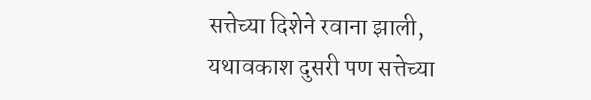सत्तेच्या दिशेने रवाना झाली, यथावकाश दुसरी पण सत्तेच्या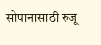सोपानासाठी रुजू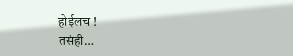होईलच !
तसंही…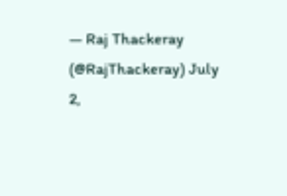— Raj Thackeray (@RajThackeray) July 2,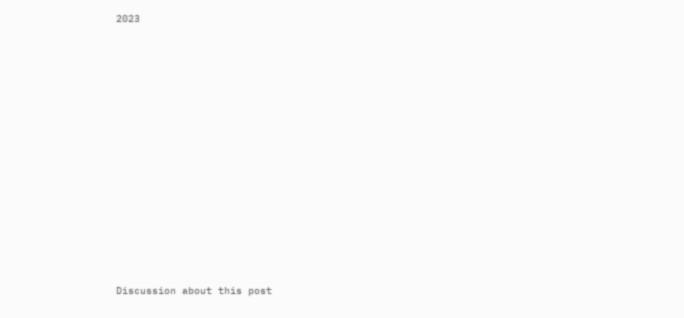2023















Discussion about this post